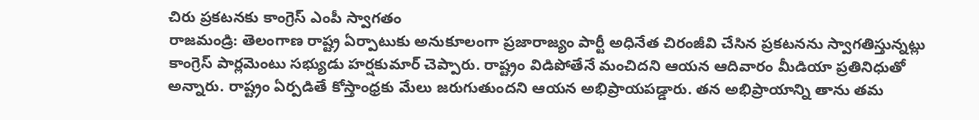చిరు ప్రకటనకు కాంగ్రెస్ ఎంపీ స్వాగతం
రాజమండ్రి: తెలంగాణ రాష్ట్ర ఏర్పాటుకు అనుకూలంగా ప్రజారాజ్యం పార్టీ అధినేత చిరంజీవి చేసిన ప్రకటనను స్వాగతిస్తున్నట్లు కాంగ్రెస్ పార్లమెంటు సభ్యుడు హర్షకుమార్ చెప్పారు. రాష్ట్రం విడిపోతేనే మంచిదని ఆయన ఆదివారం మీడియా ప్రతినిధుతో అన్నారు. రాష్ట్రం ఏర్పడితే కోస్తాంధ్రకు మేలు జరుగుతుందని ఆయన అభిప్రాయపడ్డారు. తన అభిప్రాయాన్ని తాను తమ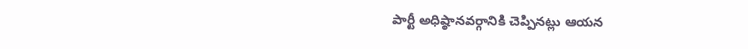పార్టీ అధిష్ఠానవర్గానికి చెప్పినట్లు ఆయన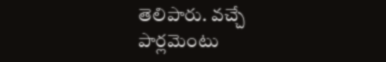తెలిపారు. వచ్చే పార్లమెంటు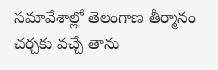సమావేశాల్లో తెలంగాణ తీర్మానం చర్చకు వచ్చే తాను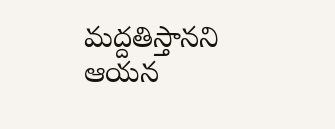మద్దతిస్తానని ఆయన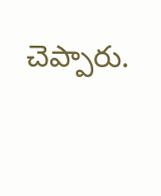చెప్పారు.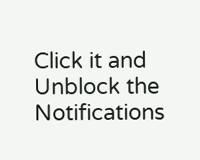Click it and Unblock the Notifications